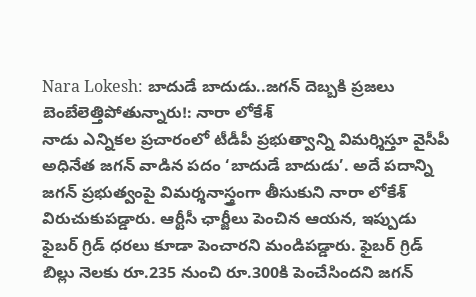Nara Lokesh: బాదుడే బాదుడు..జగన్ దెబ్బకి ప్రజలు బెంబేలెత్తిపోతున్నారు!: నారా లోకేశ్
నాడు ఎన్నికల ప్రచారంలో టీడీపీ ప్రభుత్వాన్ని విమర్శిస్తూ వైసీపీ అధినేత జగన్ వాడిన పదం ‘బాదుడే బాదుడు’. అదే పదాన్ని జగన్ ప్రభుత్వంపై విమర్శనాస్త్రంగా తీసుకుని నారా లోకేశ్ విరుచుకుపడ్డారు. ఆర్టీసీ ఛార్జీలు పెంచిన ఆయన, ఇప్పుడు ఫైబర్ గ్రిడ్ ధరలు కూడా పెంచారని మండిపడ్డారు. ఫైబర్ గ్రిడ్ బిల్లు నెలకు రూ.235 నుంచి రూ.300కి పెంచేసిందని జగన్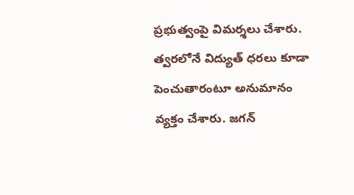ప్రభుత్వంపై విమర్శలు చేశారు. త్వరలోనే విద్యుత్ ధరలు కూడా పెంచుతారంటూ అనుమానం వ్యక్తం చేశారు. జగన్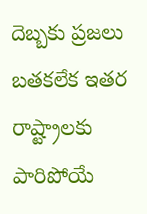దెబ్బకు ప్రజలు బతకలేక ఇతర రాష్ట్రాలకు పారిపోయే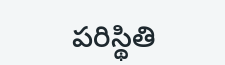పరిస్థితి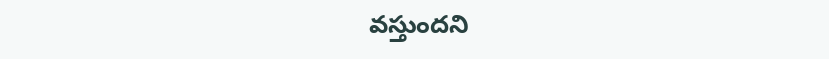వస్తుందని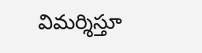విమర్శిస్తూ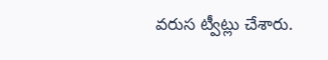వరుస ట్వీట్లు చేశారు.